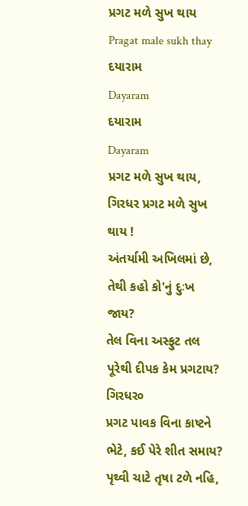પ્રગટ મળે સુખ થાય
Pragat male sukh thay
દયારામ
Dayaram
દયારામ
Dayaram
પ્રગટ મળે સુખ થાય, ગિરધર પ્રગટ મળે સુખ થાય !
અંતર્યામી અખિલમાં છે, તેથી કહો કો'નું દુઃખ જાય?
તેલ વિના અસ્ફુટ તલ પૂરેથી દીપક કેમ પ્રગટાય? ગિરધર૦
પ્રગટ પાવક વિના કાષ્ટને ભેટે, કઈ પેરે શીત સમાય?
પૃથ્વી ચાટે તૃષા ટળે નહિ,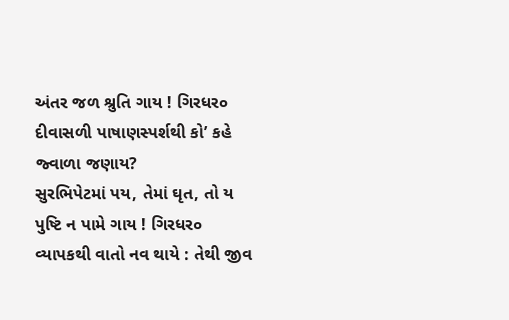અંતર જળ શ્રુતિ ગાય ! ગિરધર૦
દીવાસળી પાષાણસ્પર્શથી કો’ કહે જ્વાળા જણાય?
સુરભિપેટમાં પય, તેમાં ઘૃત, તો ય પુષ્ટિ ન પામે ગાય ! ગિરધર૦
વ્યાપકથી વાતો નવ થાયે : તેથી જીવ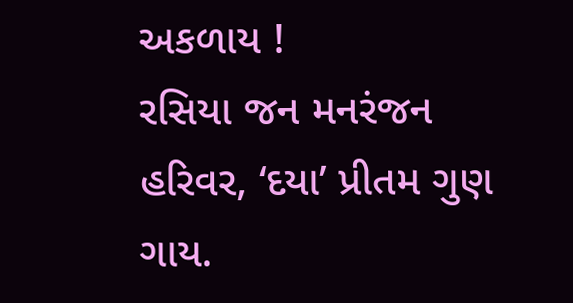અકળાય !
રસિયા જન મનરંજન હરિવર, ‘દયા’ પ્રીતમ ગુણ ગાય.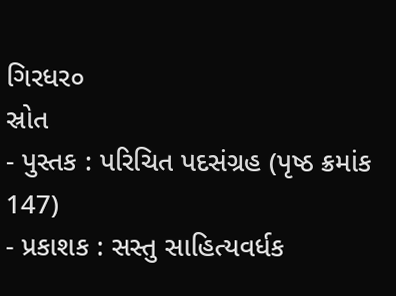ગિરધર૦
સ્રોત
- પુસ્તક : પરિચિત પદસંગ્રહ (પૃષ્ઠ ક્રમાંક 147)
- પ્રકાશક : સસ્તુ સાહિત્યવર્ધક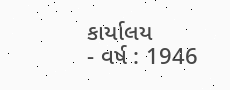કાર્યાલય
- વર્ષ : 1946